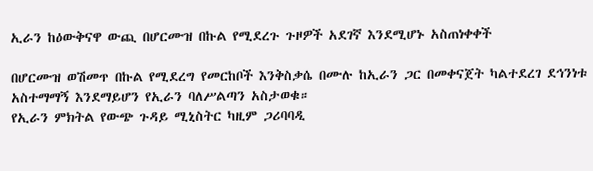ኢራን ከዕውቅናዋ ውጪ በሆርሙዝ በኩል የሚደረጉ ጉዞዎች አደገኛ እንደሚሆኑ አስጠነቀቀች

በሆርሙዝ ወሽመጥ በኩል የሚደረግ የመርከቦች እንቅስቃሴ በሙሉ ከኢራን ጋር በመቀናጀት ካልተደረገ ደኅንነቱ አስተማማኝ እንደማይሆን የኢራን ባለሥልጣን አስታወቁ።
የኢራን ምክትል የውጭ ጉዳይ ሚኒስትር ካዚም ጋሪባባዲ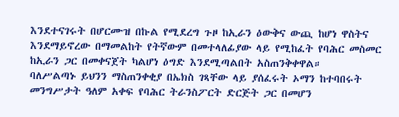እንደተናገሩት በሆርሙዝ በኩል የሚደረግ ጉዞ ከኢራን ዕውቅና ውጪ ከሆነ ዋስትና እንደማይኖረው በማመልከት የትኛውም በመተላለፊያው ላይ የሚከፈት የባሕር መስመር ከኢራን ጋር በመቀናጀት ካልሆነ ዕግድ እንደሚጣልበት አስጠንቅቀዋል።
ባለሥልጣኑ ይህንን ማስጠንቀቂያ በኤክስ ገጻቸው ላይ ያሰፈሩት ኦማን ከተባበሩት መንግሥታት ዓለም አቀፍ የባሕር ትራንስፖርት ድርጅት ጋር በመሆን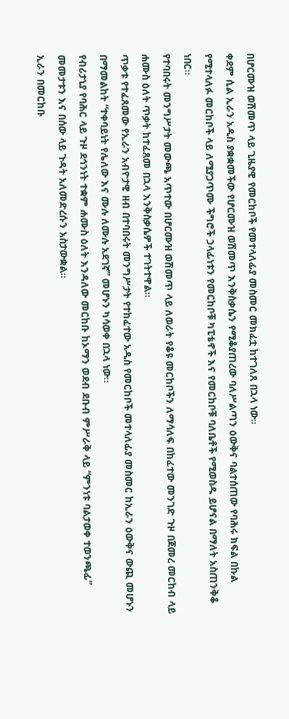በሆርሙዝ ወሽመጥ ላይ ጊዜያዊ የመርከቦች የመተላለፊያ መስመር መክፈቷ ከተገለጸ በኋላ ነው።
ቀደም ሲል ኢራን አዲስ ያቋቋመችው የሆርሙዝ ወሽመጥ እንቅስቃሴን የሚቆያጠረው ባለሥልጣን ዕውቅና ባልተሰጠው የባሕሩ ክፍል በኩል የሚተላለፉ መርከቦች ላይ ለሚያጋጥሙ ችግሮች ኃላፊነቱን የመርከቦቹ ካፒቴኖች እና የመርከቦቹ ባለቤቶች የሚወስዱ ይሆናል በማለት አስጠንቅቆ ነበር።
የተባበሩት መንግሥታት መውጫ አጥተው በሆርሙዝ ወሽመጥ ላይ ለወራት የቆዩ መርከቦችን ለማሳለፍ በከፈተው መንገድ ጉዞ በጀመረ መርከብ ላይ ሐሙስ ዕለት ጥቃት ከተፈጸመ በኋላ እንቅስቃሴዎች ተገትተዋል።
ጥቃቱ የተፈጸመው የኢራን አብዮታዊ ዘብ በተባበሩት መንግሥታት የተከፈተው አዲስ የመርከቦች መተላለፊያ መስመር ከኢራን ዕውቅና ውጪ መሆኑን በማመልከት “ተቀባይነት የሌለው እና ሙሉ ለሙሉ አደገኛ” መሆኑን ካሳወቀ በኋላ ነው።
የብሪታኒያ የባሕር ላይ ጉዞ ደኅንነት ተቋም ሐሙስ ዕለት እንዳለው መርከቡ ከኦማን ወደብ ደቡብ ምሥራቅ ላይ “ምንነቱ ባልታወቀ ተወንጫፊ” መመታቱን እና በሰው ላይ ጉዳት አለመድረሱን አስታውቋል።
ኢራን በመርከቡ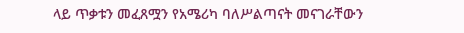ላይ ጥቃቱን መፈጸሟን የአሜሪካ ባለሥልጣናት መናገራቸውን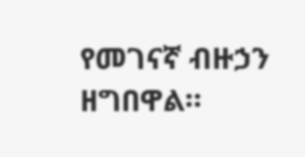የመገናኛ ብዙኃን ዘግበዋል።